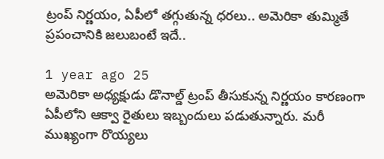ట్రంప్ నిర్ణయం, ఏపీలో తగ్గుతున్న ధరలు.. అమెరికా తుమ్మితే ప్రపంచానికి జలుబంటే ఇదే..

1 year ago 25
అమెరికా అధ్యక్షుడు డొనాల్డ్ ట్రంప్ తీసుకున్న నిర్ణయం కారణంగా ఏపీలోని ఆక్వా రైతులు ఇబ్బందులు పడుతున్నారు. మరీ ముఖ్యంగా రొయ్యలు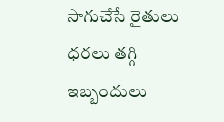సాగుచేసే రైతులు ధరలు తగ్గి ఇబ్బందులు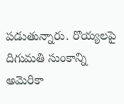పడుతున్నారు. రొయ్యలపై దిగుమతి సుంకాన్ని అమెరికా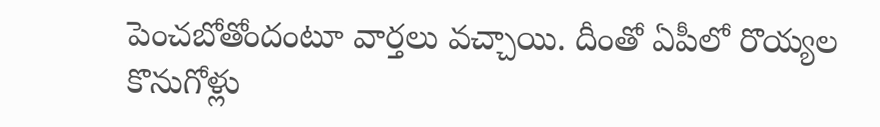పెంచబోతోందంటూ వార్తలు వచ్చాయి. దీంతో ఏపీలో రొయ్యల కొనుగోళ్లు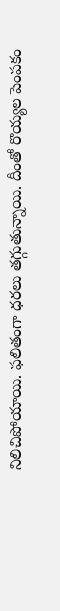నిలిచిపోయాయి. ఫలితంగా ధరలు తగ్గుతున్నాయి. దీంతో రొయ్యల పెంపకం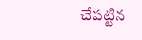చేపట్టిన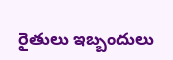రైతులు ఇబ్బందులు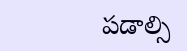పడాల్సి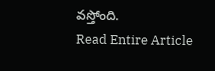వస్తోంది.
Read Entire Article